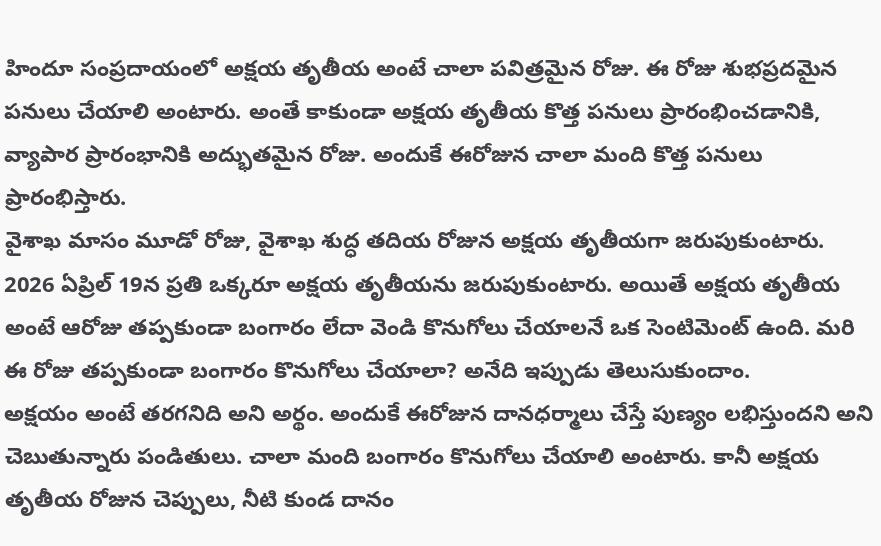హిందూ సంప్రదాయంలో అక్షయ తృతీయ అంటే చాలా పవిత్రమైన రోజు. ఈ రోజు శుభప్రదమైన పనులు చేయాలి అంటారు. అంతే కాకుండా అక్షయ తృతీయ కొత్త పనులు ప్రారంభించడానికి, వ్యాపార ప్రారంభానికి అద్భుతమైన రోజు. అందుకే ఈరోజున చాలా మంది కొత్త పనులు ప్రారంభిస్తారు.
వైశాఖ మాసం మూడో రోజు, వైశాఖ శుద్ధ తదియ రోజున అక్షయ తృతీయగా జరుపుకుంటారు. 2026 ఏప్రిల్ 19న ప్రతి ఒక్కరూ అక్షయ తృతీయను జరుపుకుంటారు. అయితే అక్షయ తృతీయ అంటే ఆరోజు తప్పకుండా బంగారం లేదా వెండి కొనుగోలు చేయాలనే ఒక సెంటిమెంట్ ఉంది. మరి ఈ రోజు తప్పకుండా బంగారం కొనుగోలు చేయాలా? అనేది ఇప్పుడు తెలుసుకుందాం.
అక్షయం అంటే తరగనిది అని అర్థం. అందుకే ఈరోజున దానధర్మాలు చేస్తే పుణ్యం లభిస్తుందని అని చెబుతున్నారు పండితులు. చాలా మంది బంగారం కొనుగోలు చేయాలి అంటారు. కానీ అక్షయ తృతీయ రోజున చెప్పులు, నీటి కుండ దానం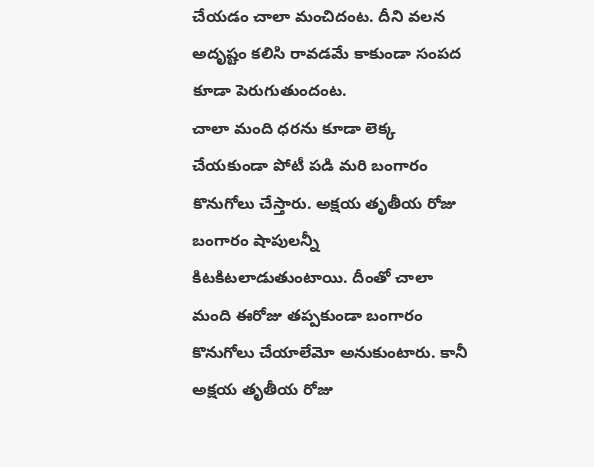చేయడం చాలా మంచిదంట. దీని వలన అదృష్టం కలిసి రావడమే కాకుండా సంపద కూడా పెరుగుతుందంట.
చాలా మంది ధరను కూడా లెక్క చేయకుండా పోటీ పడి మరి బంగారం కొనుగోలు చేస్తారు. అక్షయ తృతీయ రోజు బంగారం షాపులన్నీ కిటకిటలాడుతుంటాయి. దీంతో చాలా మంది ఈరోజు తప్పకుండా బంగారం కొనుగోలు చేయాలేమో అనుకుంటారు. కానీ అక్షయ తృతీయ రోజు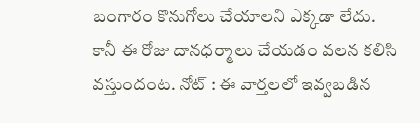బంగారం కొనుగోలు చేయాలని ఎక్కడా లేదు.
కానీ ఈ రోజు దానధర్మాలు చేయడం వలన కలిసి వస్తుందంట. నోట్ : ఈ వార్తలలో ఇవ్వబడిన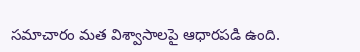సమాచారం మత విశ్వాసాలపై ఆధారపడి ఉంది.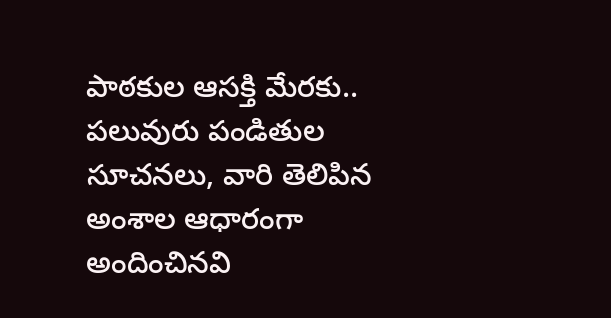పాఠకుల ఆసక్తి మేరకు.. పలువురు పండితుల సూచనలు, వారి తెలిపిన అంశాల ఆధారంగా అందించినవి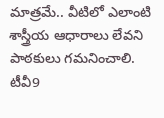మాత్రమే.. వీటిలో ఎలాంటి శాస్త్రీయ ఆధారాలు లేవని పాఠకులు గమనించాలి. టీవీ9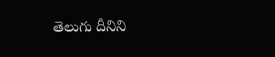తెలుగు దీనిని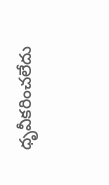ధృవీకరించలేదు